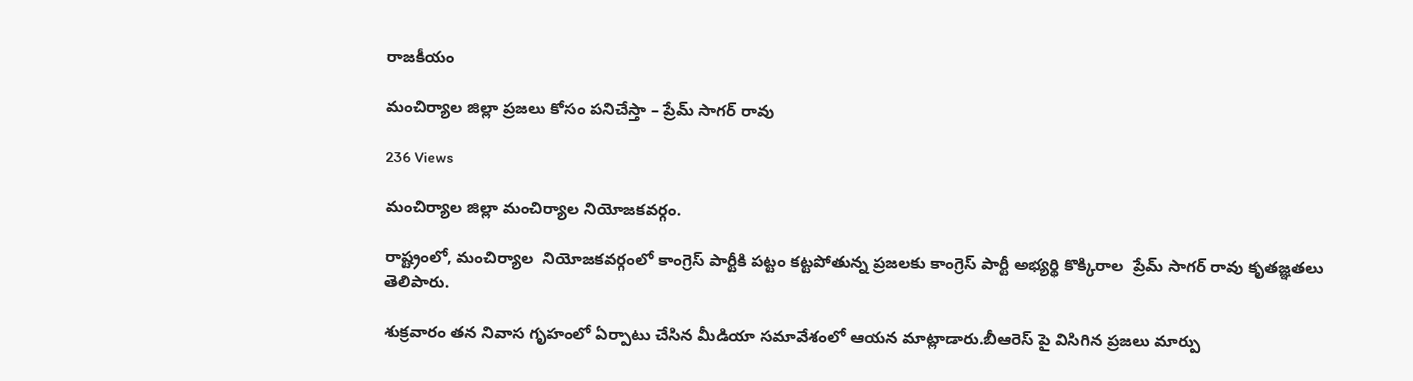రాజకీయం

మంచిర్యాల జిల్లా ప్రజలు కోసం పనిచేస్తా – ప్రేమ్ సాగర్ రావు

236 Views

మంచిర్యాల జిల్లా మంచిర్యాల నియోజకవర్గం.

రాష్ట్రంలో, మంచిర్యాల  నియోజకవర్గంలో కాంగ్రెస్ పార్టీకి పట్టం కట్టపోతున్న ప్రజలకు కాంగ్రెస్ పార్టీ అభ్యర్థి కొక్కిరాల  ప్రేమ్ సాగర్ రావు కృతజ్ఞతలు తెలిపారు.

శుక్రవారం తన నివాస గృహంలో ఏర్పాటు చేసిన మీడియా సమావేశంలో ఆయన మాట్లాడారు.బీఆరెస్ పై విసిగిన ప్రజలు మార్పు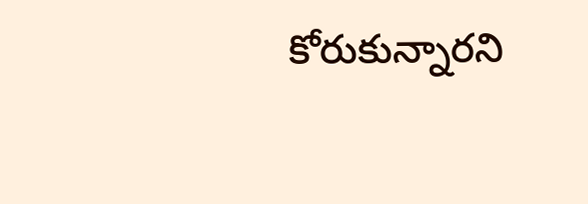కోరుకున్నారని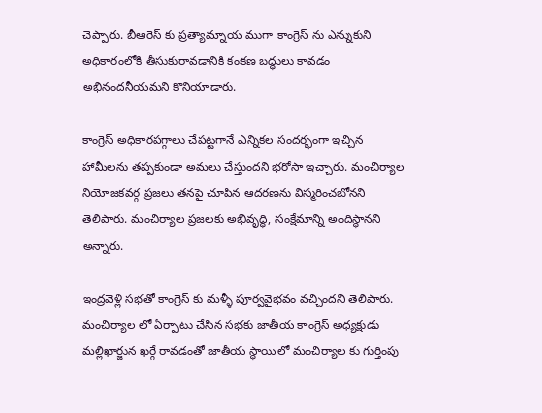చెప్పారు. బీఆరెస్ కు ప్రత్యామ్నాయ ముగా కాంగ్రెస్ ను ఎన్నుకుని అధికారంలోకి తీసుకురావడానికి కంకణ బద్ధులు కావడం అభినందనీయమని కొనియాడారు.

కాంగ్రెస్ అధికారపగ్గాలు చేపట్టగానే ఎన్నికల సందర్భంగా ఇచ్చిన హామీలను తప్పకుండా అమలు చేస్తుందని భరోసా ఇచ్చారు. మంచిర్యాల నియోజకవర్గ ప్రజలు తనపై చూపిన ఆదరణను విస్మరించబోనని తెలిపారు. మంచిర్యాల ప్రజలకు అభివృద్ధి, సంక్షేమాన్ని అందిస్థానని అన్నారు.

ఇంద్రవెళ్లి సభతో కాంగ్రెస్ కు మళ్ళీ పూర్వవైభవం వచ్చిందని తెలిపారు. మంచిర్యాల లో ఏర్పాటు చేసిన సభకు జాతీయ కాంగ్రెస్ అధ్యక్షుడు మల్లిఖార్జున ఖర్గే రావడంతో జాతీయ స్థాయిలో మంచిర్యాల కు గుర్తింపు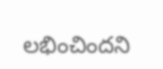లభించిందని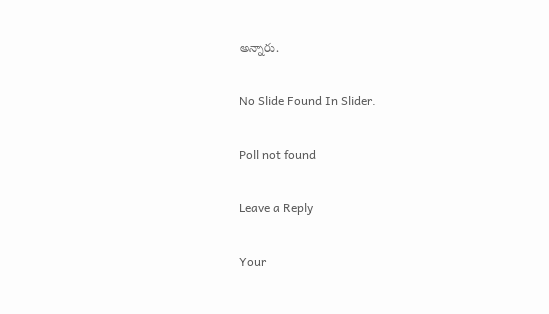అన్నారు.

No Slide Found In Slider.

Poll not found

Leave a Reply

Your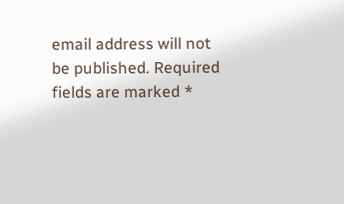email address will not be published. Required fields are marked *